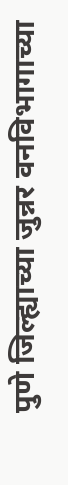पुणे जिल्ह्याच्या जुन्नर वनविभागाच्या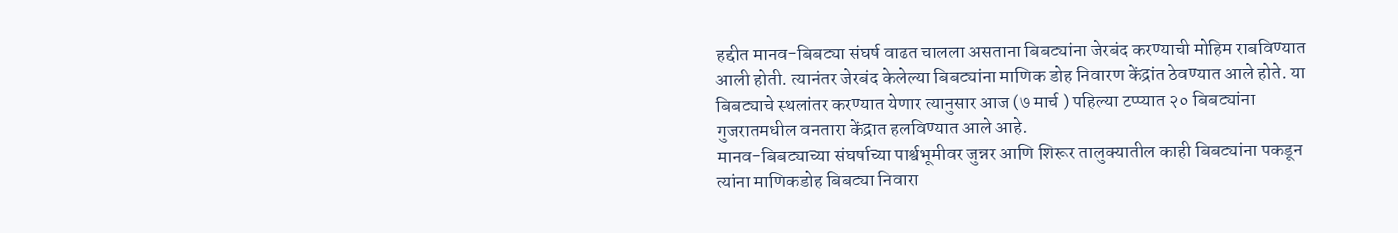हद्दीत मानव-बिबट्या संघर्ष वाढत चालला असताना बिबट्यांना जेरबंद करण्याची मोहिम राबविण्यात आली होती. त्यानंतर जेरबंद केलेल्या बिबट्यांना माणिक डोह निवारण केंद्रांत ठेवण्यात आले होते. या बिबट्याचे स्थलांतर करण्यात येणार त्यानुसार आज (७ मार्च ) पहिल्या टप्प्यात २० बिबट्यांना गुजरातमधील वनतारा केंद्रात हलविण्यात आले आहे.
मानव-बिबट्याच्या संघर्षाच्या पार्श्वभूमीवर जुन्नर आणि शिरूर तालुक्यातील काही बिबट्यांना पकडून त्यांना माणिकडोह बिबट्या निवारा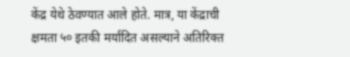केंद्र येथे ठेवण्यात आले होते. मात्र, या केंद्राची क्षमता ५० इतकी मर्यादित असल्याने अतिरिक्त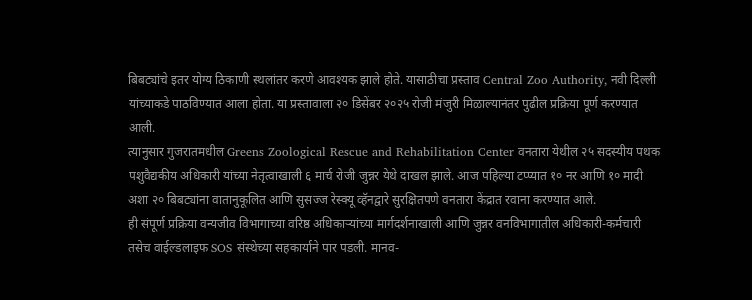बिबट्यांचे इतर योग्य ठिकाणी स्थलांतर करणे आवश्यक झाले होते. यासाठीचा प्रस्ताव Central Zoo Authority, नवी दिल्ली यांच्याकडे पाठविण्यात आला होता. या प्रस्तावाला २० डिसेंबर २०२५ रोजी मंजुरी मिळाल्यानंतर पुढील प्रक्रिया पूर्ण करण्यात आली.
त्यानुसार गुजरातमधील Greens Zoological Rescue and Rehabilitation Center वनतारा येथील २५ सदस्यीय पथक पशुवैद्यकीय अधिकारी यांच्या नेतृत्वाखाली ६ मार्च रोजी जुन्नर येथे दाखल झाले. आज पहिल्या टप्प्यात १० नर आणि १० मादी अशा २० बिबट्यांना वातानुकूलित आणि सुसज्ज रेस्क्यू व्हॅनद्वारे सुरक्षितपणे वनतारा केंद्रात रवाना करण्यात आले.
ही संपूर्ण प्रक्रिया वन्यजीव विभागाच्या वरिष्ठ अधिकाऱ्यांच्या मार्गदर्शनाखाली आणि जुन्नर वनविभागातील अधिकारी-कर्मचारी तसेच वाईल्डलाइफ SOS संस्थेच्या सहकार्याने पार पडली. मानव-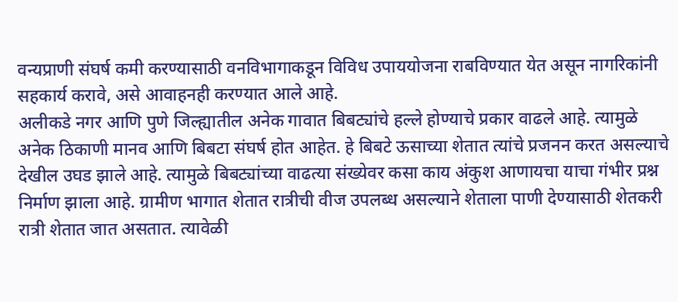वन्यप्राणी संघर्ष कमी करण्यासाठी वनविभागाकडून विविध उपाययोजना राबविण्यात येत असून नागरिकांनी सहकार्य करावे, असे आवाहनही करण्यात आले आहे.
अलीकडे नगर आणि पुणे जिल्ह्यातील अनेक गावात बिबट्यांचे हल्ले होण्याचे प्रकार वाढले आहे. त्यामुळे अनेक ठिकाणी मानव आणि बिबटा संघर्ष होत आहेत. हे बिबटे ऊसाच्या शेतात त्यांचे प्रजनन करत असल्याचे देखील उघड झाले आहे. त्यामुळे बिबट्यांच्या वाढत्या संख्येवर कसा काय अंकुश आणायचा याचा गंभीर प्रश्न निर्माण झाला आहे. ग्रामीण भागात शेतात रात्रीची वीज उपलब्ध असल्याने शेताला पाणी देण्यासाठी शेतकरी रात्री शेतात जात असतात. त्यावेळी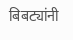बिबट्यांनी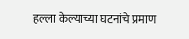हल्ला केल्याच्या घटनांचे प्रमाण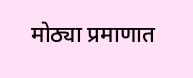मोठ्या प्रमाणात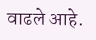वाढले आहे.